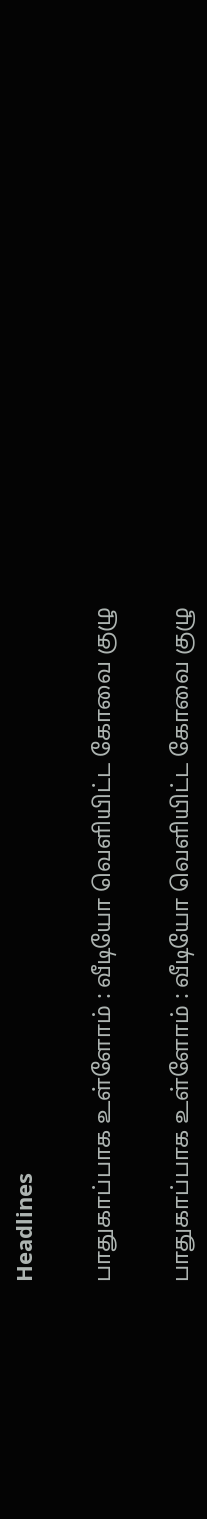Headlines

பாதுகாப்பாக உள்ளோம் : வீடியோ வெளியிட்ட கோவை குழு

பாதுகாப்பாக உள்ளோம் : வீடியோ வெளியிட்ட கோவை குழு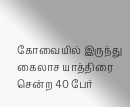கோவையில் இருந்து கைலாச யாத்திரை சென்ற 40 பேர்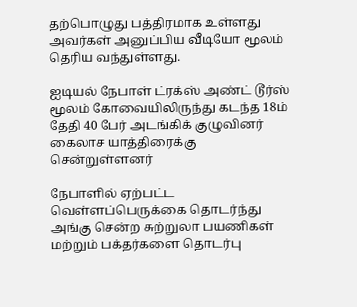தற்பொழுது பத்திரமாக உள்ளது அவர்கள் அனுப்பிய வீடியோ மூலம் தெரிய வந்துள்ளது.

ஐடியல் நேபாள் ட்ரக்ஸ் அண்ட் டூர்ஸ் மூலம் கோவையிலிருந்து கடந்த 18ம் தேதி 40 பேர் அடங்கிக் குழுவினர் கைலாச யாத்திரைக்கு சென்றுள்ளனர்

நேபாளில் ஏற்பட்ட வெள்ளப்பெருக்கை தொடர்ந்து அங்கு சென்ற சுற்றுலா பயணிகள் மற்றும் பக்தர்களை தொடர்பு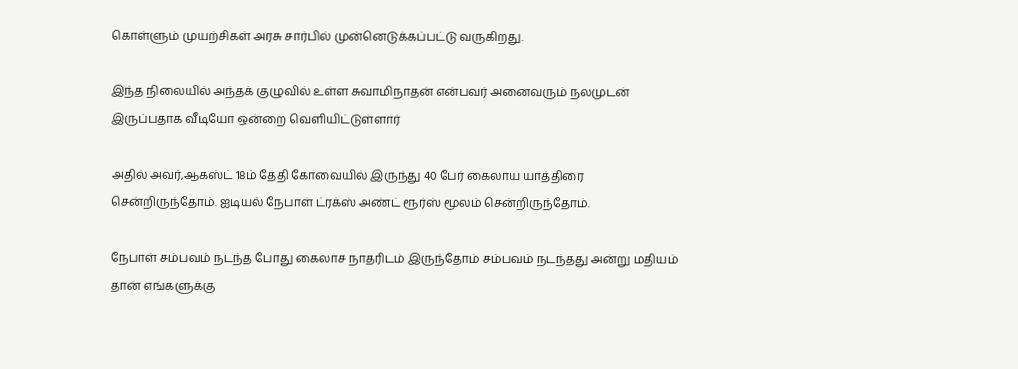கொள்ளும் முயற்சிகள் அரசு சார்பில் முன்னெடுக்கப்பட்டு வருகிறது.

இந்த நிலையில் அந்தக் குழுவில் உள்ள சுவாமிநாதன் என்பவர் அனைவரும் நலமுடன் இருப்பதாக வீடியோ ஒன்றை வெளியிட்டுள்ளார்

அதில் அவர்,ஆகஸ்ட் 18ம் தேதி கோவையில் இருந்து 40 பேர் கைலாய யாத்திரை சென்றிருந்தோம். ஐடியல் நேபாள் ட்ரக்ஸ் அண்ட் ரூர்ஸ் மூலம் சென்றிருந்தோம்.

நேபாள் சம்பவம் நடந்த போது கைலாச நாதரிடம் இருந்தோம் சம்பவம் நடந்தது அன்று மதியம் தான் எங்களுக்கு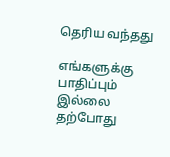தெரிய வந்தது

எங்களுக்கு பாதிப்பும் இல்லை தற்போது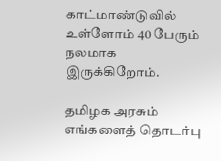காட்மாண்டுவில் உள்ளோம் 40 பேரும் நலமாக இருக்கிறோம்.

தமிழக அரசும் எங்களைத் தொடர்பு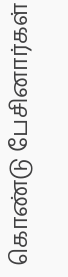கொண்டு பேசினார்கள்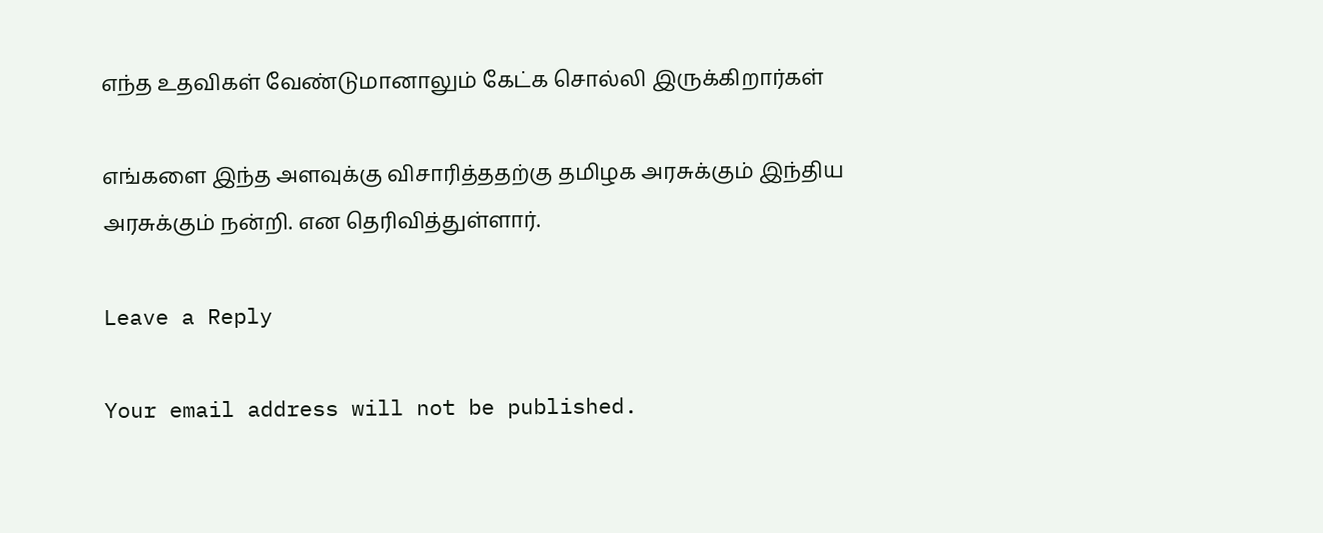எந்த உதவிகள் வேண்டுமானாலும் கேட்க சொல்லி இருக்கிறார்கள்

எங்களை இந்த அளவுக்கு விசாரித்ததற்கு தமிழக அரசுக்கும் இந்திய அரசுக்கும் நன்றி. என தெரிவித்துள்ளார்.

Leave a Reply

Your email address will not be published.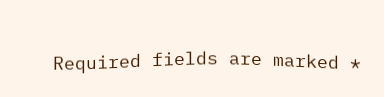Required fields are marked *